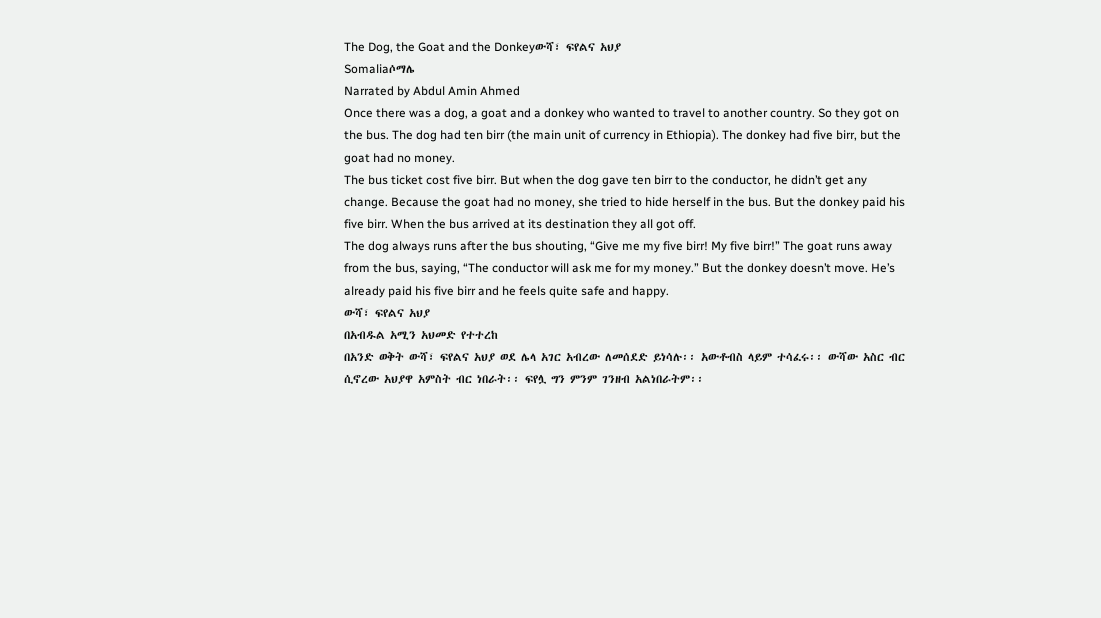The Dog, the Goat and the Donkeyውሻ፣ ፍየልና አህያ
Somaliaሶማሌ
Narrated by Abdul Amin Ahmed
Once there was a dog, a goat and a donkey who wanted to travel to another country. So they got on the bus. The dog had ten birr (the main unit of currency in Ethiopia). The donkey had five birr, but the goat had no money.
The bus ticket cost five birr. But when the dog gave ten birr to the conductor, he didn’t get any change. Because the goat had no money, she tried to hide herself in the bus. But the donkey paid his five birr. When the bus arrived at its destination they all got off.
The dog always runs after the bus shouting, “Give me my five birr! My five birr!” The goat runs away from the bus, saying, “The conductor will ask me for my money.” But the donkey doesn’t move. He’s already paid his five birr and he feels quite safe and happy.
ውሻ፣ ፍየልና አህያ
በአብዱል አሚን አህመድ የተተረከ
በአንድ ወቅት ውሻ፣ ፍየልና አህያ ወደ ሌላ አገር አብረው ለመሰደድ ይነሳሉ፡፡ አውቶብስ ላይም ተሳፈሩ፡፡ ውሻው አስር ብር ሲኖረው አህያዋ አምስት ብር ነበራት፡፡ ፍየሏ ግን ምንም ገንዘብ አልነበራትም፡፡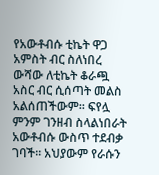የአውቶብሱ ቲኬት ዋጋ አምስት ብር ስለነበረ ውሻው ለቲኬት ቆራጯ አስር ብር ሲሰጣት መልስ አልሰጠችውም፡፡ ፍየሏ ምንም ገንዘብ ስላልነበራት አውቶብሱ ውስጥ ተደብቃ ገባች፡፡ አህያውም የራሱን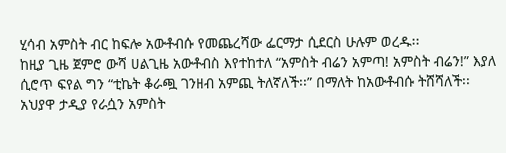ሂሳብ አምስት ብር ከፍሎ አውቶብሱ የመጨረሻው ፌርማታ ሲደርስ ሁሉም ወረዱ፡፡
ከዚያ ጊዜ ጀምሮ ውሻ ሀልጊዜ አውቶብስ እየተከተለ “አምስት ብሬን አምጣ! አምስት ብሬን!” እያለ ሲሮጥ ፍየል ግን “ቲኬት ቆራጯ ገንዘብ አምጪ ትለኛለች፡፡” በማለት ከአውቶብሱ ትሸሻለች፡፡ አህያዋ ታዲያ የራሷን አምስት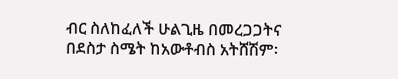ብር ስለከፈለች ሁልጊዜ በመረጋጋትና በደስታ ስሜት ከአውቶብስ አትሸሽም፡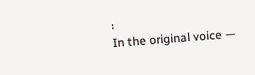፡
In the original voice —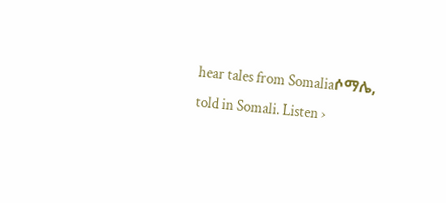hear tales from Somaliaሶማሌ, told in Somali. Listen ›